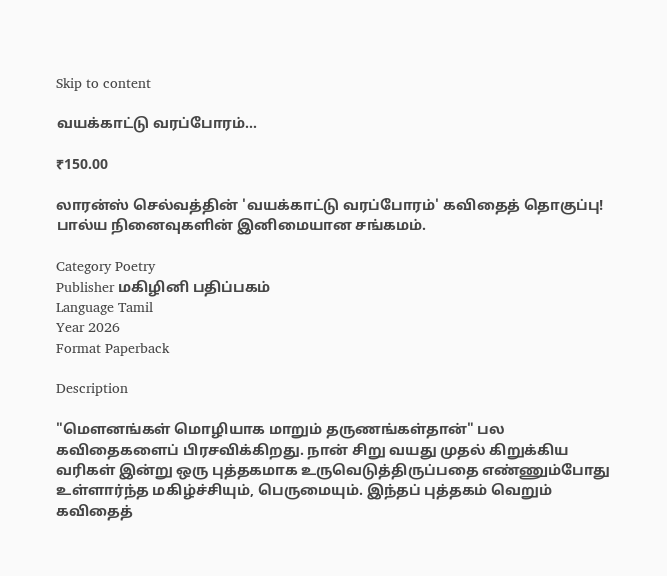Skip to content

வயக்காட்டு வரப்போரம்…

₹150.00

லாரன்ஸ் செல்வத்தின் 'வயக்காட்டு வரப்போரம்' கவிதைத் தொகுப்பு! பால்ய நினைவுகளின் இனிமையான சங்கமம்.

Category Poetry
Publisher மகிழினி பதிப்பகம்
Language Tamil
Year 2026
Format Paperback

Description

"மௌனங்கள் மொழியாக மாறும் தருணங்கள்தான்" பல கவிதைகளைப் பிரசவிக்கிறது. நான் சிறு வயது முதல் கிறுக்கிய வரிகள் இன்று ஒரு புத்தகமாக உருவெடுத்திருப்பதை எண்ணும்போது உள்ளார்ந்த மகிழ்ச்சியும், பெருமையும். இந்தப் புத்தகம் வெறும் கவிதைத்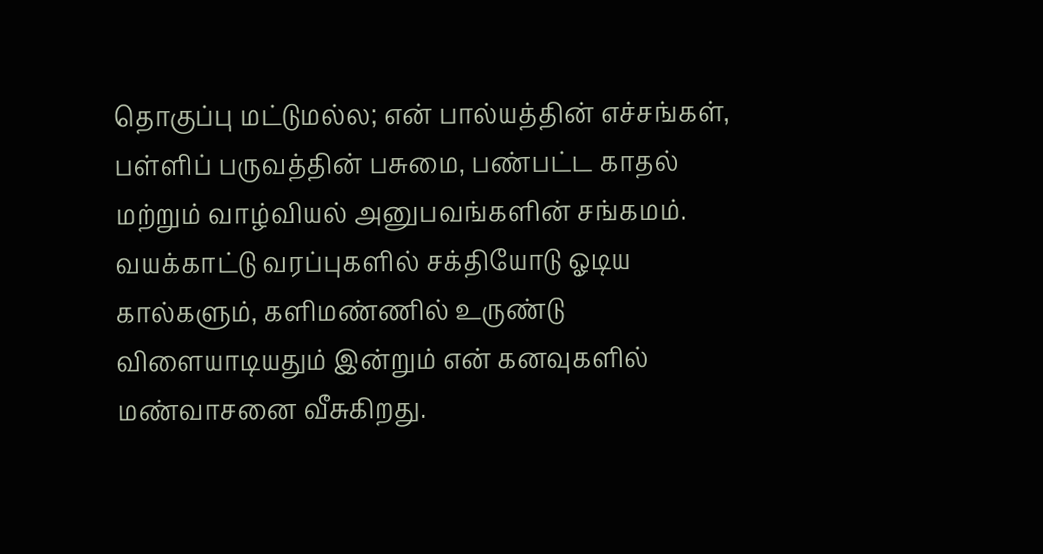தொகுப்பு மட்டுமல்ல; என் பால்யத்தின் எச்சங்கள், பள்ளிப் பருவத்தின் பசுமை, பண்பட்ட காதல் மற்றும் வாழ்வியல் அனுபவங்களின் சங்கமம். வயக்காட்டு வரப்புகளில் சக்தியோடு ஓடிய கால்களும், களிமண்ணில் உருண்டு விளையாடியதும் இன்றும் என் கனவுகளில் மண்வாசனை வீசுகிறது.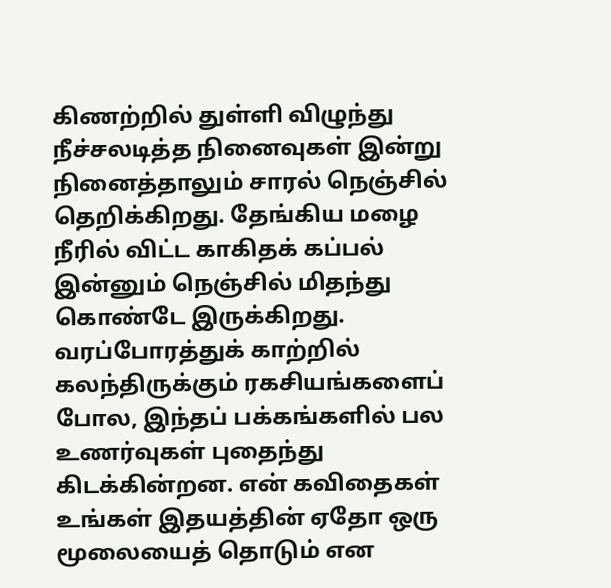கிணற்றில் துள்ளி விழுந்து நீச்சலடித்த நினைவுகள் இன்று நினைத்தாலும் சாரல் நெஞ்சில் தெறிக்கிறது. தேங்கிய மழை நீரில் விட்ட காகிதக் கப்பல் இன்னும் நெஞ்சில் மிதந்து கொண்டே இருக்கிறது. வரப்போரத்துக் காற்றில் கலந்திருக்கும் ரகசியங்களைப் போல, இந்தப் பக்கங்களில் பல உணர்வுகள் புதைந்து கிடக்கின்றன. என் கவிதைகள் உங்கள் இதயத்தின் ஏதோ ஒரு மூலையைத் தொடும் என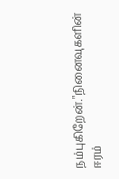நம்புகிறேன்."நினைவுகளின் ஈரம்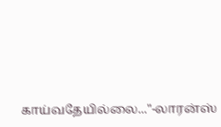காய்வதேயில்லை..."-லாரன்ஸ்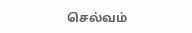செல்வம்